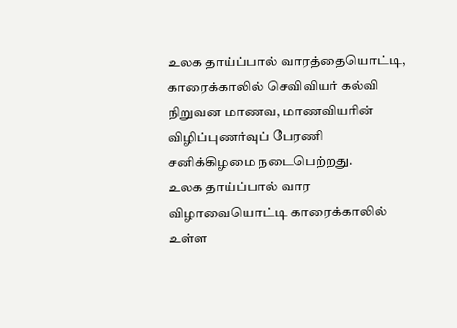உலக தாய்ப்பால் வாரத்தையொட்டி, காரைக்காலில் செவிவியர் கல்வி நிறுவன மாணவ, மாணவியரின் விழிப்புணர்வுப் பேரணி சனிக்கிழமை நடைபெற்றது.
உலக தாய்ப்பால் வார விழாவையொட்டி காரைக்காலில் உள்ள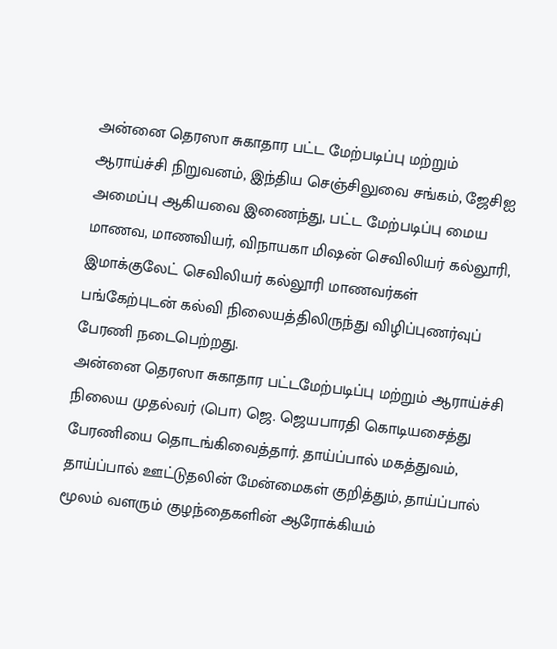அன்னை தெரஸா சுகாதார பட்ட மேற்படிப்பு மற்றும் ஆராய்ச்சி நிறுவனம், இந்திய செஞ்சிலுவை சங்கம், ஜேசிஐ அமைப்பு ஆகியவை இணைந்து, பட்ட மேற்படிப்பு மைய மாணவ, மாணவியர், விநாயகா மிஷன் செவிலியர் கல்லூரி, இமாக்குலேட் செவிலியர் கல்லூரி மாணவர்கள் பங்கேற்புடன் கல்வி நிலையத்திலிருந்து விழிப்புணர்வுப் பேரணி நடைபெற்றது.
அன்னை தெரஸா சுகாதார பட்டமேற்படிப்பு மற்றும் ஆராய்ச்சி நிலைய முதல்வர் (பொ) ஜெ. ஜெயபாரதி கொடியசைத்து பேரணியை தொடங்கிவைத்தார். தாய்ப்பால் மகத்துவம், தாய்ப்பால் ஊட்டுதலின் மேன்மைகள் குறித்தும், தாய்ப்பால் மூலம் வளரும் குழந்தைகளின் ஆரோக்கியம்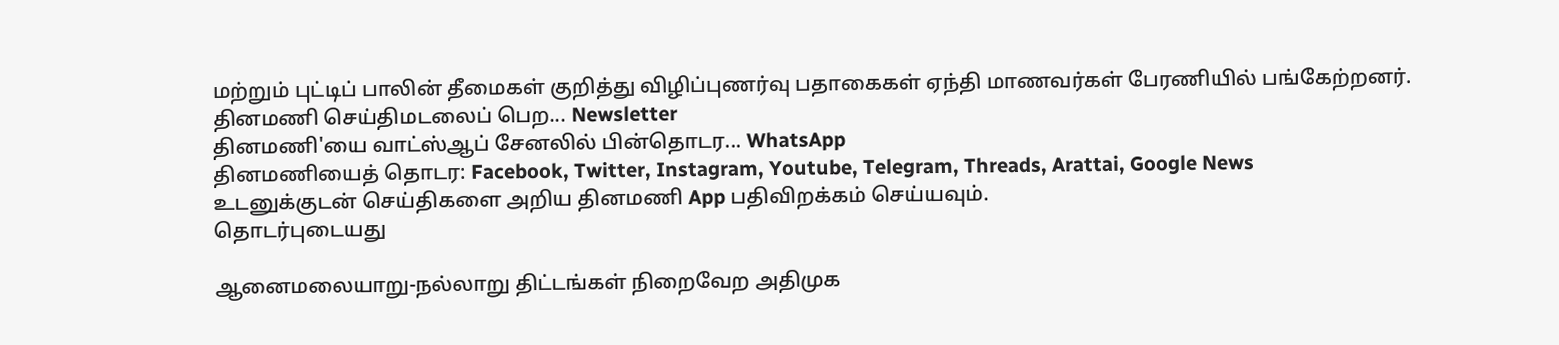மற்றும் புட்டிப் பாலின் தீமைகள் குறித்து விழிப்புணர்வு பதாகைகள் ஏந்தி மாணவர்கள் பேரணியில் பங்கேற்றனர்.
தினமணி செய்திமடலைப் பெற... Newsletter
தினமணி'யை வாட்ஸ்ஆப் சேனலில் பின்தொடர... WhatsApp
தினமணியைத் தொடர: Facebook, Twitter, Instagram, Youtube, Telegram, Threads, Arattai, Google News
உடனுக்குடன் செய்திகளை அறிய தினமணி App பதிவிறக்கம் செய்யவும்.
தொடர்புடையது

ஆனைமலையாறு-நல்லாறு திட்டங்கள் நிறைவேற அதிமுக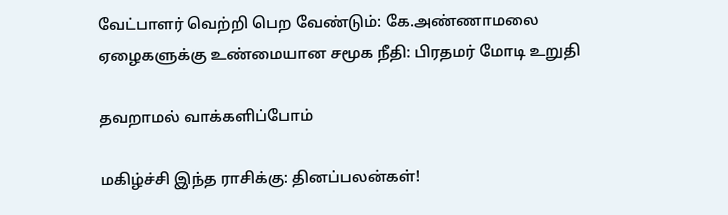வேட்பாளர் வெற்றி பெற வேண்டும்: கே.அண்ணாமலை
ஏழைகளுக்கு உண்மையான சமூக நீதி: பிரதமர் மோடி உறுதி

தவறாமல் வாக்களிப்போம்

மகிழ்ச்சி இந்த ராசிக்கு: தினப்பலன்கள்!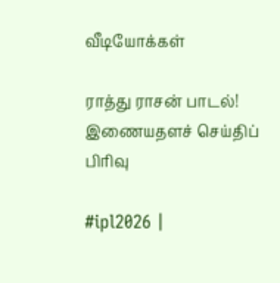வீடியோக்கள்

ராத்து ராசன் பாடல்!
இணையதளச் செய்திப் பிரிவு

#ipl2026 |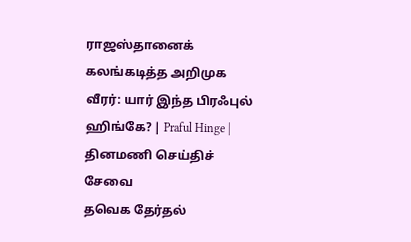ராஜஸ்தானைக் கலங்கடித்த அறிமுக வீரர்: யார் இந்த பிரஃபுல் ஹிங்கே? | Praful Hinge |
தினமணி செய்திச் சேவை
தவெக தேர்தல்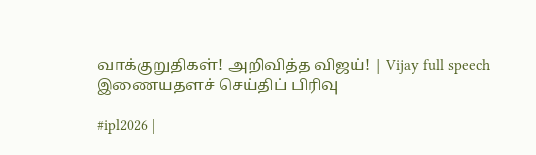வாக்குறுதிகள்! அறிவித்த விஜய்! | Vijay full speech
இணையதளச் செய்திப் பிரிவு

#ipl2026 |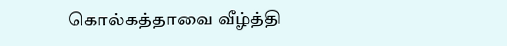கொல்கத்தாவை வீழ்த்தி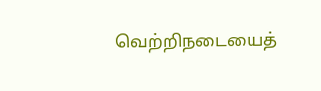வெற்றிநடையைத்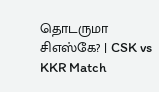தொடருமா சிஎஸ்கே? | CSK vs KKR Match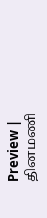Preview |
தினமணி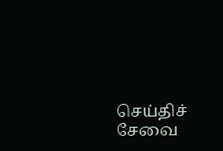செய்திச் சேவை